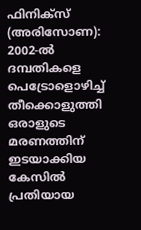ഫിനിക്സ് (അരിസോണ): 2002-ൽ ദമ്പതികളെ പെട്രോളൊഴിച്ച് തീക്കൊളുത്തി ഒരാളുടെ മരണത്തിന് ഇടയാക്കിയ കേസിൽ പ്രതിയായ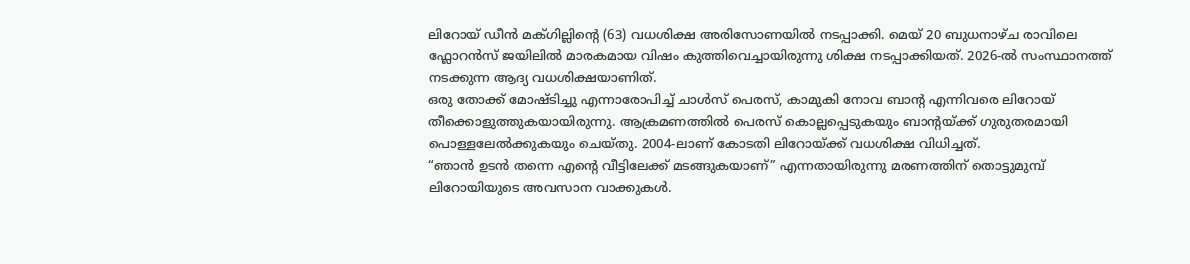ലിറോയ് ഡീൻ മക്ഗില്ലിന്റെ (63) വധശിക്ഷ അരിസോണയിൽ നടപ്പാക്കി. മെയ് 20 ബുധനാഴ്ച രാവിലെ ഫ്ലോറൻസ് ജയിലിൽ മാരകമായ വിഷം കുത്തിവെച്ചായിരുന്നു ശിക്ഷ നടപ്പാക്കിയത്. 2026-ൽ സംസ്ഥാനത്ത് നടക്കുന്ന ആദ്യ വധശിക്ഷയാണിത്.
ഒരു തോക്ക് മോഷ്ടിച്ചു എന്നാരോപിച്ച് ചാൾസ് പെരസ്, കാമുകി നോവ ബാന്റ എന്നിവരെ ലിറോയ് തീക്കൊളുത്തുകയായിരുന്നു. ആക്രമണത്തിൽ പെരസ് കൊല്ലപ്പെടുകയും ബാന്റയ്ക്ക് ഗുരുതരമായി പൊള്ളലേൽക്കുകയും ചെയ്തു. 2004-ലാണ് കോടതി ലിറോയ്ക്ക് വധശിക്ഷ വിധിച്ചത്.
“ഞാൻ ഉടൻ തന്നെ എന്റെ വീട്ടിലേക്ക് മടങ്ങുകയാണ്” എന്നതായിരുന്നു മരണത്തിന് തൊട്ടുമുമ്പ് ലിറോയിയുടെ അവസാന വാക്കുകൾ.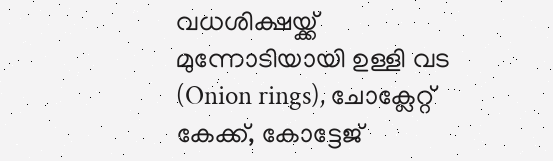വധശിക്ഷയ്ക്ക് മുന്നോടിയായി ഉള്ളി വട (Onion rings), ചോക്ലേറ്റ് കേക്ക്, കോട്ടേജ്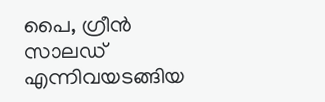പൈ, ഗ്രീൻ സാലഡ് എന്നിവയടങ്ങിയ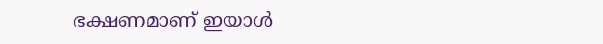ഭക്ഷണമാണ് ഇയാൾ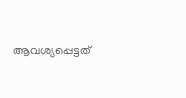ആവശ്യപ്പെട്ടത്